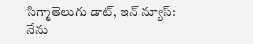సిగ్మాతెలుగు డాట్, ఇన్ న్యూస్: నేను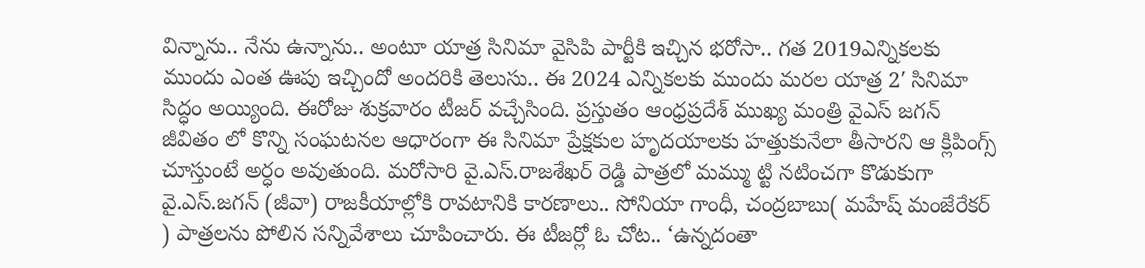విన్నాను.. నేను ఉన్నాను.. అంటూ యాత్ర సినిమా వైసిపి పార్టీకి ఇచ్చిన భరోసా.. గత 2019ఎన్నికలకు ముందు ఎంత ఊపు ఇచ్చిందో అందరికి తెలుసు.. ఈ 2024 ఎన్నికలకు ముందు మరల యాత్ర 2′ సినిమా సిద్ధం అయ్యింది. ఈరోజు శుక్రవారం టీజర్ వచ్చేసింది. ప్రస్తుతం ఆంధ్రప్రదేశ్ ముఖ్య మంత్రి వైఎస్ జగన్ జీవితం లో కొన్ని సంఘటనల ఆధారంగా ఈ సినిమా ప్రేక్షకుల హృదయాలకు హత్తుకునేలా తీసారని ఆ క్లిపింగ్స్ చూస్తుంటే అర్ధం అవుతుంది. మరోసారి వై.ఎస్.రాజశేఖర్ రెడ్డి పాత్రలో మమ్ము ట్టి నటించగా కొడుకుగా వై.ఎస్.జగన్ (జీవా) రాజకీయాల్లోకి రావటానికి కారణాలు.. సోనియా గాంధీ, చంద్రబాబు( మహేష్ మంజేరేకర్ ) పాత్రలను పోలిన సన్నివేశాలు చూపించారు. ఈ టీజర్లో ఓ చోట.. ‘ఉన్నదంతా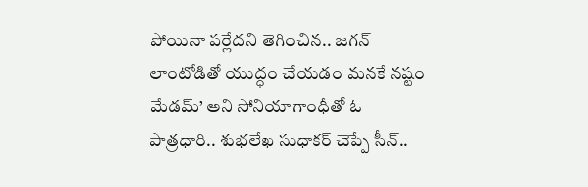పోయినా పర్లేదని తెగించిన.. జగన్ లాంటోడితో యుద్ధం చేయడం మనకే నష్టం మేడమ్’ అని సోనియాగాంధీతో ఓ పాత్రధారి.. శుభలేఖ సుధాకర్ చెప్పే సీన్..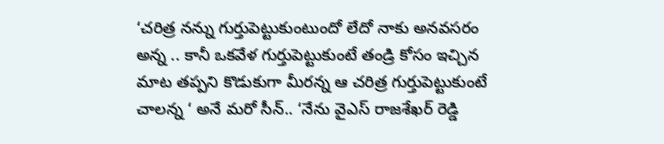‘చరిత్ర నన్ను గుర్తుపెట్టుకుంటుందో లేదో నాకు అనవసరం అన్న .. కానీ ఒకవేళ గుర్తుపెట్టుకుంటే తండ్రి కోసం ఇచ్చిన మాట తప్పని కొడుకుగా మీరన్న ఆ చరిత్ర గుర్తుపెట్టుకుంటే చాలన్న ‘ అనే మరో సీన్.. ‘నేను వైఎస్ రాజశేఖర్ రెడ్డి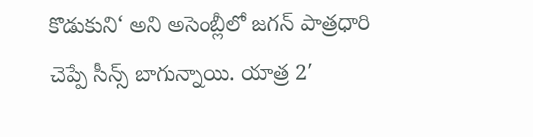కొడుకుని‘ అని అసెంబ్లీలో జగన్ పాత్రధారి చెప్పే సీన్స్ బాగున్నాయి. యాత్ర 2′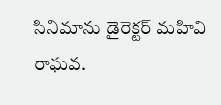సినిమాను డైరెక్టర్ మహివి రాఘవ.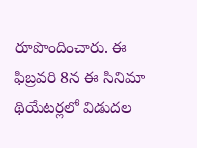రూపొందించారు. ఈ ఫిబ్రవరి 8న ఈ సినిమా థియేటర్లలో విడుదల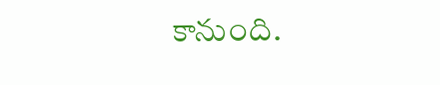కానుంది.